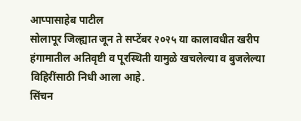आप्पासाहेब पाटील
सोलापूर जिल्ह्यात जून ते सप्टेंबर २०२५ या कालावधीत खरीप हंगामातील अतिवृष्टी व पूरस्थिती यामुळे खचलेल्या व बुजलेल्या विहिरींसाठी निधी आला आहे.
सिंचन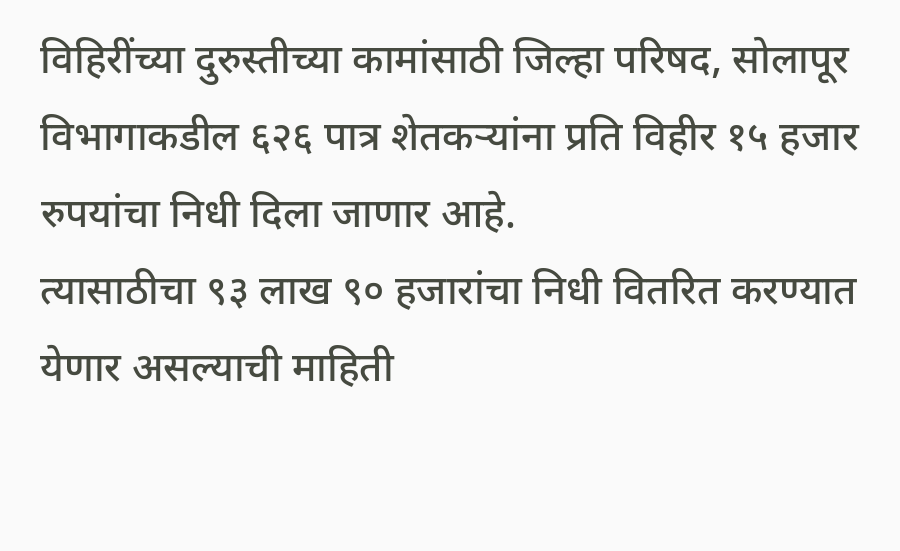विहिरींच्या दुरुस्तीच्या कामांसाठी जिल्हा परिषद, सोलापूर विभागाकडील ६२६ पात्र शेतकऱ्यांना प्रति विहीर १५ हजार रुपयांचा निधी दिला जाणार आहे.
त्यासाठीचा ९३ लाख ९० हजारांचा निधी वितरित करण्यात येणार असल्याची माहिती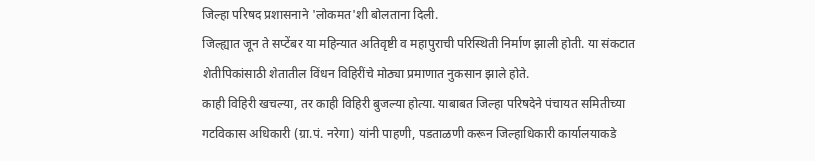जिल्हा परिषद प्रशासनाने 'लोकमत'शी बोलताना दिली.
जिल्ह्यात जून ते सप्टेंबर या महिन्यात अतिवृष्टी व महापुराची परिस्थिती निर्माण झाली होती. या संकटात शेतीपिकांसाठी शेतातील विंधन विहिरींचे मोठ्या प्रमाणात नुकसान झाले होते.
काही विहिरी खचल्या, तर काही विहिरी बुजल्या होत्या. याबाबत जिल्हा परिषदेने पंचायत समितीच्या गटविकास अधिकारी (ग्रा.पं. नरेगा) यांनी पाहणी, पडताळणी करून जिल्हाधिकारी कार्यालयाकडे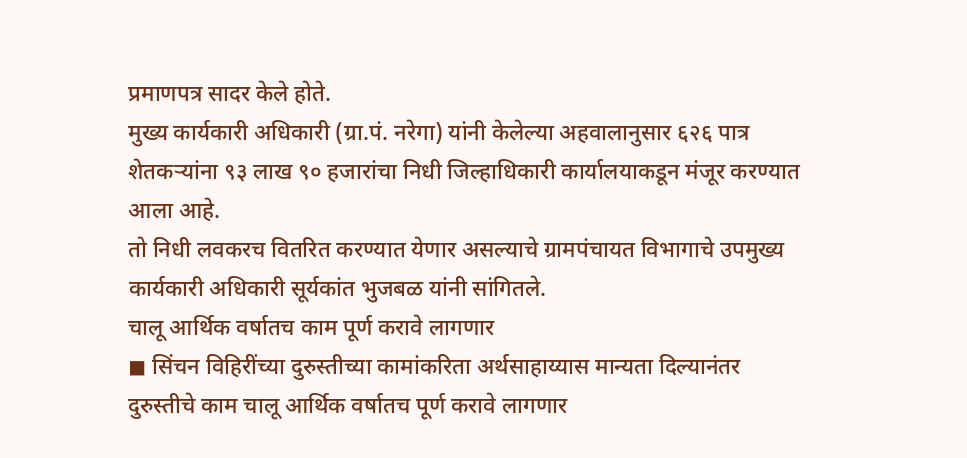प्रमाणपत्र सादर केले होते.
मुख्य कार्यकारी अधिकारी (ग्रा.पं. नरेगा) यांनी केलेल्या अहवालानुसार ६२६ पात्र शेतकऱ्यांना ९३ लाख ९० हजारांचा निधी जिल्हाधिकारी कार्यालयाकडून मंजूर करण्यात आला आहे.
तो निधी लवकरच वितरित करण्यात येणार असल्याचे ग्रामपंचायत विभागाचे उपमुख्य कार्यकारी अधिकारी सूर्यकांत भुजबळ यांनी सांगितले.
चालू आर्थिक वर्षातच काम पूर्ण करावे लागणार
◼ सिंचन विहिरींच्या दुरुस्तीच्या कामांकरिता अर्थसाहाय्यास मान्यता दिल्यानंतर दुरुस्तीचे काम चालू आर्थिक वर्षातच पूर्ण करावे लागणार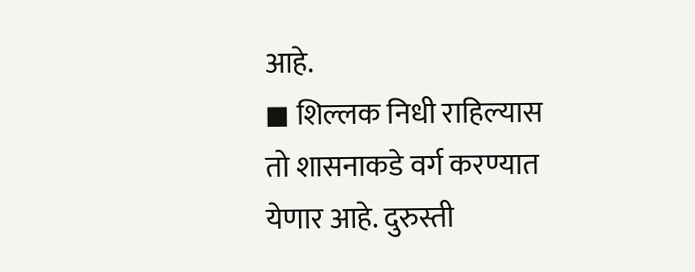आहे.
◼ शिल्लक निधी राहिल्यास तो शासनाकडे वर्ग करण्यात येणार आहे. दुरुस्ती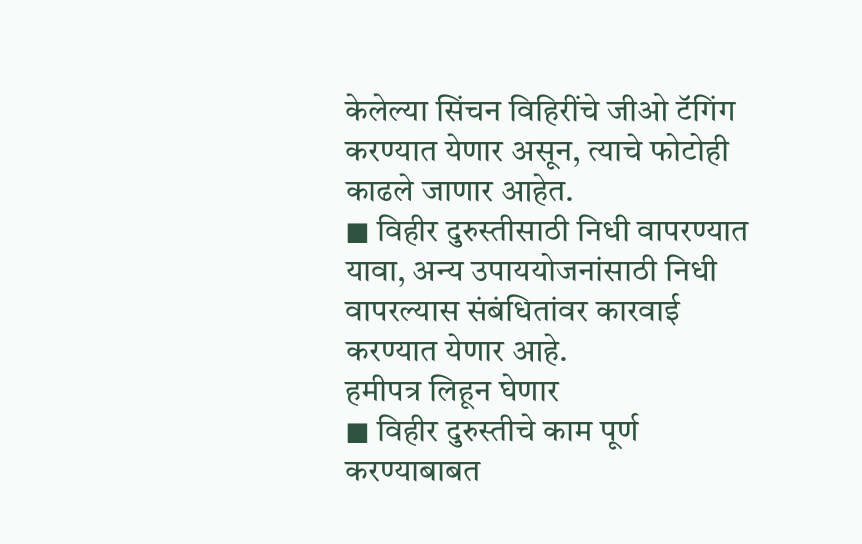केलेल्या सिंचन विहिरींचे जीओ टॅगिंग करण्यात येणार असून, त्याचे फोटोही काढले जाणार आहेत.
◼ विहीर दुरुस्तीसाठी निधी वापरण्यात यावा, अन्य उपाययोजनांसाठी निधी वापरल्यास संबंधितांवर कारवाई करण्यात येणार आहे.
हमीपत्र लिहून घेणार
◼ विहीर दुरुस्तीचे काम पूर्ण करण्याबाबत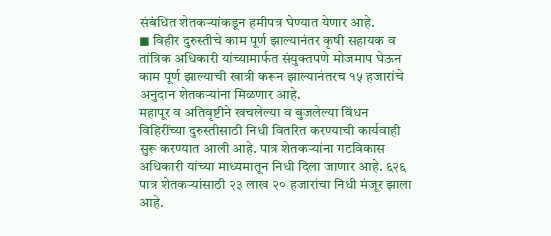संबंधित शेतकऱ्यांकडून हमीपत्र घेण्यात येणार आहे.
◼ विहीर दुरुस्तीचे काम पूर्ण झाल्यानंतर कृषी सहायक व तांत्रिक अधिकारी यांच्यामार्फत संयुक्तपणे मोजमाप घेऊन काम पूर्ण झाल्याची खात्री करून झाल्यानंतरच १५ हजारांचे अनुदान शेतकऱ्यांना मिळणार आहे.
महापूर व अतिवृष्टीने खचलेल्या व बुजलेल्या विंधन विहिरींच्या दुरुस्तीसाठी निधी वितरित करण्याची कार्यवाही सुरू करण्यात आली आहे. पात्र शेतकऱ्यांना गटविकास अधिकारी यांच्या माध्यमातून निधी दिला जाणार आहे. ६२६ पात्र शेतकऱ्यांसाठी २३ लाख २० हजारांचा निधी मंजूर झाला आहे.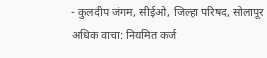- कुलदीप जंगम, सीईओ, जिल्हा परिषद, सोलापूर
अधिक वाचा: नियमित कर्ज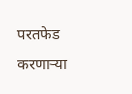परतफेड करणाऱ्या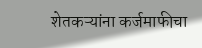शेतकऱ्यांना कर्जमाफीचा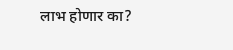लाभ होणार का?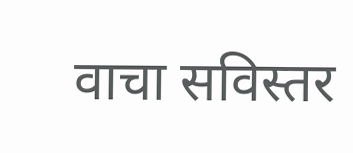वाचा सविस्तर